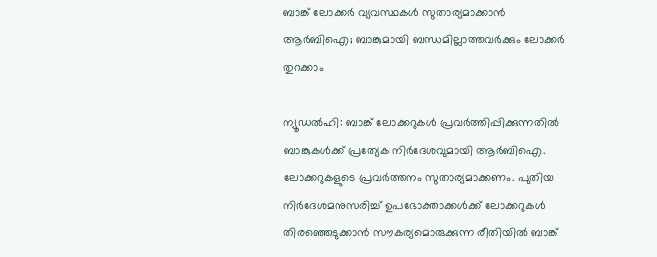ബാങ്ക് ലോക്കര്‍ വ്യവസ്ഥകള്‍ സുതാര്യമാക്കാന്‍ ആര്‍ബിഐ; ബാങ്കുമായി ബന്ധമില്ലാത്തവര്‍ക്കും ലോക്കര്‍ തുറക്കാം

ന്യൂഡല്‍ഹി: ബാങ്ക് ലോക്കറുകള്‍ പ്രവര്‍ത്തിപ്പിക്കുന്നതില്‍ ബാങ്കുകള്‍ക്ക് പ്രത്യേക നിര്‍ദേശവുമായി ആര്‍ബിഐ. ലോക്കറുകളുടെ പ്രവര്‍ത്തനം സുതാര്യമാക്കണം. പുതിയ നിര്‍ദേശമനുസരിച്ച് ഉപഭോക്താക്കള്‍ക്ക് ലോക്കറുകള്‍ തിരഞ്ഞെടുക്കാന്‍ സൗകര്യമൊരുക്കുന്ന രീതിയില്‍ ബാങ്ക്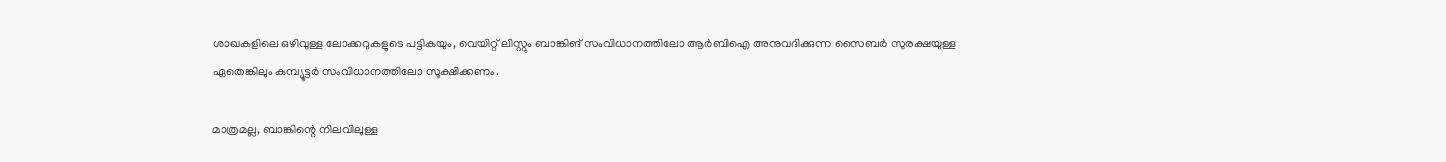ശാഖകളിലെ ഒഴിവുള്ള ലോക്കറുകളുടെ പട്ടികയും, വെയിറ്റ് ലിസ്റ്റും ബാങ്കിങ് സംവിധാനത്തിലോ ആര്‍ബിഐ അനുവദിക്കുന്ന സൈബര്‍ സുരക്ഷയുള്ള ഏതെങ്കിലും കമ്പ്യൂട്ടര്‍ സംവിധാനത്തിലോ സൂക്ഷിക്കണം.

മാത്രമല്ല, ബാങ്കിന്റെ നിലവിലുള്ള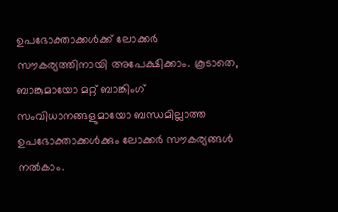ഉപഭോക്താക്കള്‍ക്ക് ലോക്കര്‍ സൗകര്യത്തിനായി അപേക്ഷിക്കാം. കൂടാതെ, ബാങ്കുമായോ മറ്റ് ബാങ്കിംഗ് സംവിധാനങ്ങളുമായോ ബന്ധമില്ലാത്ത ഉപഭോക്താക്കള്‍ക്കും ലോക്കര്‍ സൗകര്യങ്ങള്‍ നല്‍കാം.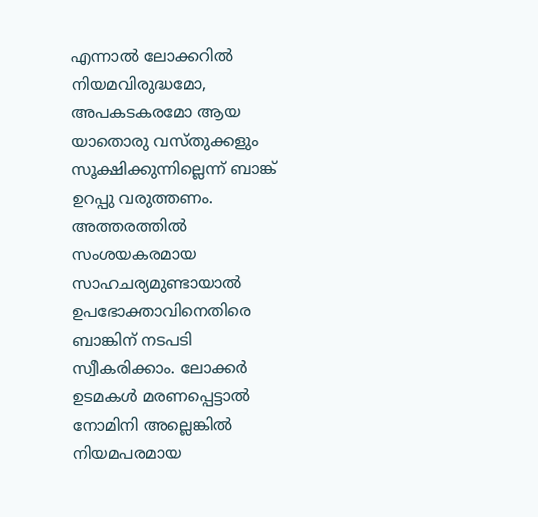എന്നാല്‍ ലോക്കറില്‍ നിയമവിരുദ്ധമോ, അപകടകരമോ ആയ യാതൊരു വസ്തുക്കളും സൂക്ഷിക്കുന്നില്ലെന്ന് ബാങ്ക് ഉറപ്പു വരുത്തണം. അത്തരത്തില്‍ സംശയകരമായ സാഹചര്യമുണ്ടായാല്‍ ഉപഭോക്താവിനെതിരെ ബാങ്കിന് നടപടി സ്വീകരിക്കാം. ലോക്കര്‍ ഉടമകള്‍ മരണപ്പെട്ടാല്‍ നോമിനി അല്ലെങ്കില്‍ നിയമപരമായ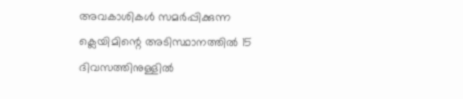അവകാശികള്‍ സമര്‍പ്പിക്കുന്ന ക്ലെയിമിന്റെ അടിസ്ഥാനത്തില്‍ 15 ദിവസത്തിനുള്ളില്‍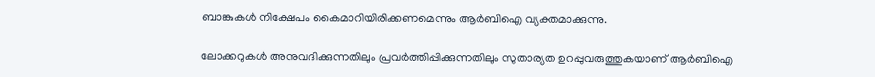ബാങ്കുകള്‍ നിക്ഷേപം കൈമാറിയിരിക്കണമെന്നും ആര്‍ബിഐ വ്യക്തമാക്കുന്നു.

ലോക്കറുകള്‍ അനുവദിക്കുന്നതിലും പ്രവര്‍ത്തിപ്പിക്കുന്നതിലും സുതാര്യത ഉറപ്പുവരുത്തുകയാണ് ആര്‍ബിഐ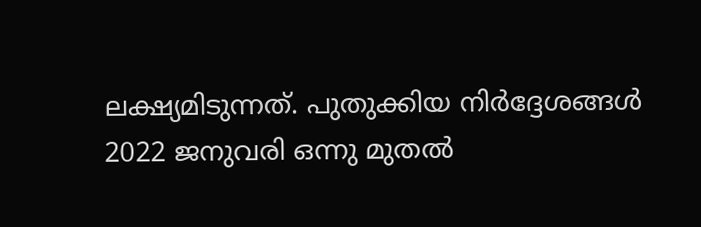ലക്ഷ്യമിടുന്നത്. പുതുക്കിയ നിര്‍ദ്ദേശങ്ങള്‍ 2022 ജനുവരി ഒന്നു മുതല്‍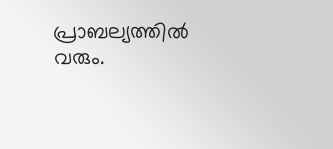പ്രാബല്യത്തില്‍ വരും.